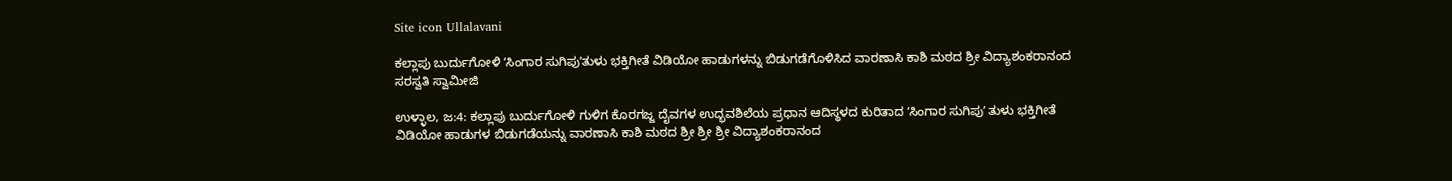Site icon Ullalavani

ಕಲ್ಲಾಪು ಬುರ್ದುಗೋಳಿ ʻಸಿಂಗಾರ ಸುಗಿಪುʼತುಳು ಭಕ್ತಿಗೀತೆ ವಿಡಿಯೋ ಹಾಡುಗಳನ್ನು ಬಿಡುಗಡೆಗೊಳಿಸಿದ ವಾರಣಾಸಿ ಕಾಶಿ ಮಠದ ಶ್ರೀ ವಿದ್ಯಾಶಂಕರಾನಂದ ಸರಸ್ವತಿ ಸ್ವಾಮೀಜಿ

ಉಳ್ಳಾಲ, ಜ:4: ಕಲ್ಲಾಪು ಬುರ್ದುಗೋಳಿ ಗುಳಿಗ ಕೊರಗಜ್ಜ ದೈವಗಳ ಉದ್ಭವಶಿಲೆಯ ಪ್ರಧಾನ ಆದಿಸ್ಥಳದ ಕುರಿತಾದ ʻಸಿಂಗಾರ ಸುಗಿಪುʼ ತುಳು ಭಕ್ತಿಗೀತೆ ವಿಡಿಯೋ ಹಾಡುಗಳ ಬಿಡುಗಡೆಯನ್ನು ವಾರಣಾಸಿ ಕಾಶಿ ಮಠದ ಶ್ರೀ ಶ್ರೀ ಶ್ರೀ ವಿದ್ಯಾಶಂಕರಾನಂದ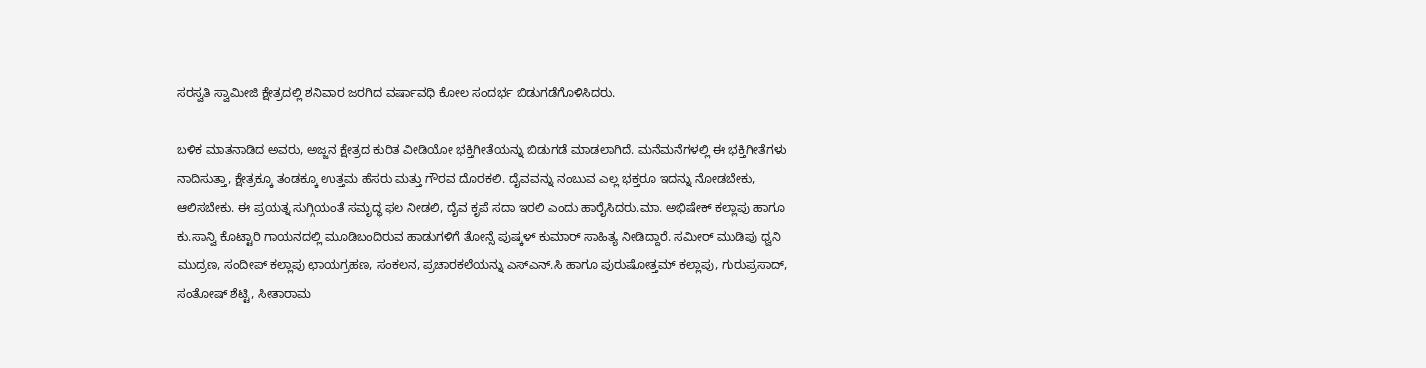ಸರಸ್ವತಿ ಸ್ವಾಮೀಜಿ ಕ್ಷೇತ್ರದಲ್ಲಿ ಶನಿವಾರ ಜರಗಿದ ವರ್ಷಾವಧಿ ಕೋಲ ಸಂದರ್ಭ ಬಿಡುಗಡೆಗೊಳಿಸಿದರು.

ಬಳಿಕ ಮಾತನಾಡಿದ ಅವರು, ಅಜ್ಜನ ಕ್ಷೇತ್ರದ ಕುರಿತ ವೀಡಿಯೋ ಭಕ್ತಿಗೀತೆಯನ್ನು ಬಿಡುಗಡೆ ಮಾಡಲಾಗಿದೆ. ಮನೆಮನೆಗಳಲ್ಲಿ ಈ ಭಕ್ತಿಗೀತೆಗಳು ನಾದಿಸುತ್ತಾ, ಕ್ಷೇತ್ರಕ್ಕೂ ತಂಡಕ್ಕೂ ಉತ್ತಮ ಹೆಸರು ಮತ್ತು ಗೌರವ ದೊರಕಲಿ. ದೈವವನ್ನು ನಂಬುವ ಎಲ್ಲ ಭಕ್ತರೂ ಇದನ್ನು ನೋಡಬೇಕು, ಆಲಿಸಬೇಕು. ಈ ಪ್ರಯತ್ನ ಸುಗ್ಗಿಯಂತೆ ಸಮೃದ್ಧ ಫಲ ನೀಡಲಿ, ದೈವ ಕೃಪೆ ಸದಾ ಇರಲಿ ಎಂದು ಹಾರೈಸಿದರು.ಮಾ. ಅಭಿಷೇಕ್‌ ಕಲ್ಲಾಪು ಹಾಗೂ ಕು.ಸಾನ್ವಿ ಕೊಟ್ಟಾರಿ ಗಾಯನದಲ್ಲಿ ಮೂಡಿಬಂದಿರುವ ಹಾಡುಗಳಿಗೆ ತೋನ್ಸೆ ಪುಷ್ಕಳ್‌ ಕುಮಾರ್‌ ಸಾಹಿತ್ಯ ನೀಡಿದ್ದಾರೆ. ಸಮೀರ್‌ ಮುಡಿಪು ಧ್ವನಿ ಮುದ್ರಣ, ಸಂದೀಪ್‌ ಕಲ್ಲಾಪು ಛಾಯಗ್ರಹಣ, ಸಂಕಲನ, ಪ್ರಚಾರಕಲೆಯನ್ನು ಎಸ್ಎನ್.ಸಿ ಹಾಗೂ ಪುರುಷೋತ್ತಮ್‌ ಕಲ್ಲಾಪು, ಗುರುಪ್ರಸಾದ್‌, ಸಂತೋಷ್‌ ಶೆಟ್ಟಿ, ಸೀತಾರಾಮ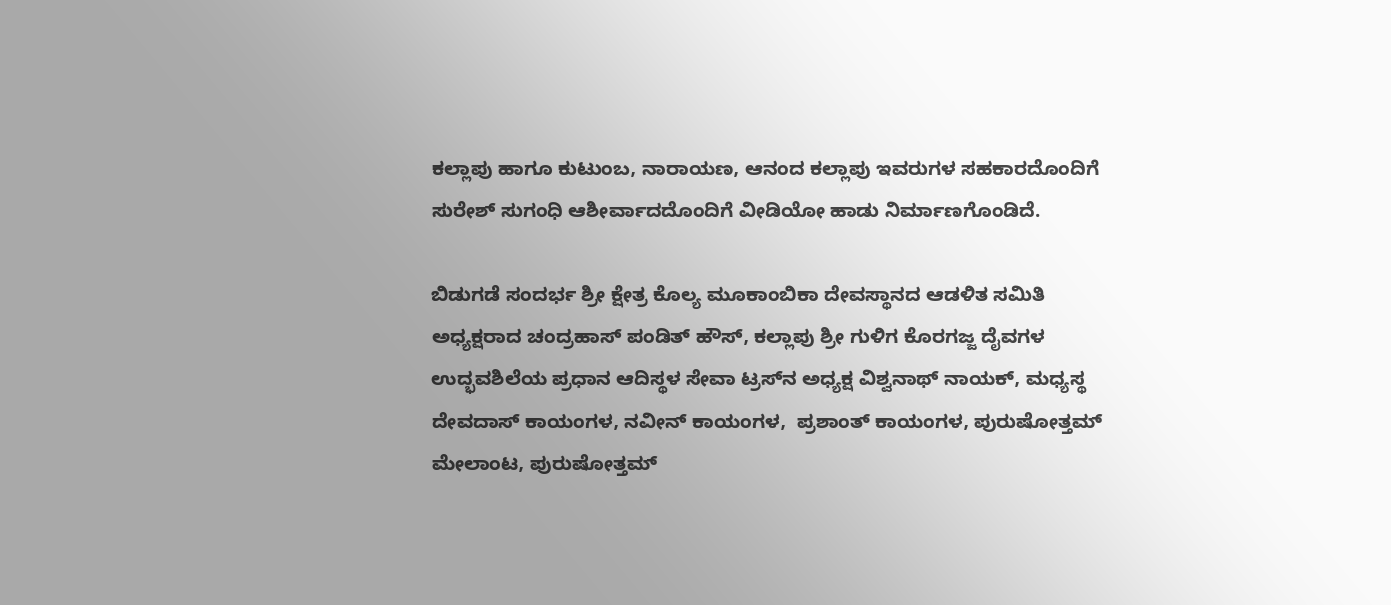ಕಲ್ಲಾಪು ಹಾಗೂ ಕುಟುಂಬ, ನಾರಾಯಣ, ಆನಂದ ಕಲ್ಲಾಪು ಇವರುಗಳ ಸಹಕಾರದೊಂದಿಗೆ ಸುರೇಶ್‌ ಸುಗಂಧಿ ಆಶೀರ್ವಾದದೊಂದಿಗೆ ವೀಡಿಯೋ ಹಾಡು ನಿರ್ಮಾಣಗೊಂಡಿದೆ.

ಬಿಡುಗಡೆ ಸಂದರ್ಭ ಶ್ರೀ ಕ್ಷೇತ್ರ ಕೊಲ್ಯ ಮೂಕಾಂಬಿಕಾ ದೇವಸ್ಥಾನದ ಆಡಳಿತ ಸಮಿತಿ ಅಧ್ಯಕ್ಷರಾದ ಚಂದ್ರಹಾಸ್‌ ಪಂಡಿತ್‌ ಹೌಸ್, ಕಲ್ಲಾಪು ಶ್ರೀ ಗುಳಿಗ ಕೊರಗಜ್ಜ ದೈವಗಳ ಉದ್ಭವಶಿಲೆಯ ಪ್ರಧಾನ ಆದಿಸ್ಥಳ ಸೇವಾ ಟ್ರಸ್‌ನ ಅಧ್ಯಕ್ಷ ವಿಶ್ವನಾಥ್‌ ನಾಯಕ್‌, ಮಧ್ಯಸ್ಥ ದೇವದಾಸ್‌ ಕಾಯಂಗಳ, ನವೀನ್‌ ಕಾಯಂಗಳ,  ಪ್ರಶಾಂತ್ ಕಾಯಂಗಳ, ಪುರುಷೋತ್ತಮ್‌ ಮೇಲಾಂಟ, ಪುರುಷೋತ್ತಮ್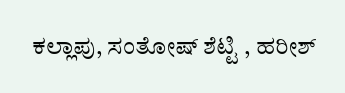ಕಲ್ಲಾಪು, ಸಂತೋಷ್‌ ಶೆಟ್ಟಿ , ಹರೀಶ್‌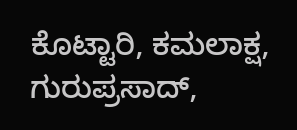ಕೊಟ್ಟಾರಿ, ಕಮಲಾಕ್ಷ, ಗುರುಪ್ರಸಾದ್‌,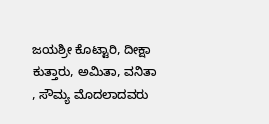ಜಯಶ್ರೀ ಕೊಟ್ಟಾರಿ, ದೀಕ್ಷಾ ಕುತ್ತಾರು, ಅಮಿತಾ, ವನಿತಾ , ಸೌಮ್ಯ ಮೊದಲಾದವರು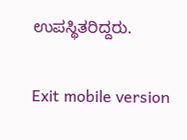ಉಪಸ್ಥಿತರಿದ್ದರು.

Exit mobile version